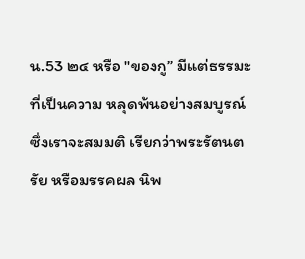น.53 ๒๔ หรือ "ของกู” มีแต่ธรรมะที่เป็นความ หลุดพ้นอย่างสมบูรณ์ ซึ่งเราจะสมมติ เรียกว่าพระรัตนตรัย หรือมรรคผล นิพ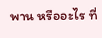พาน หรืออะไร ที่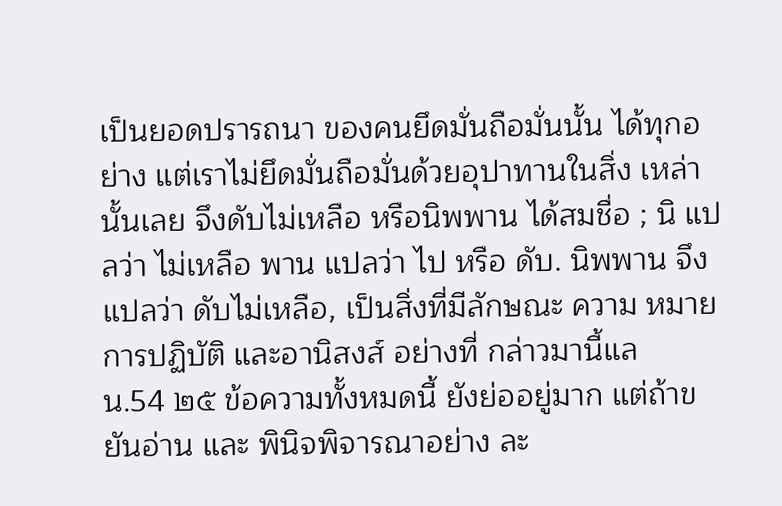เป็นยอดปรารถนา ของคนยึดมั่นถือมั่นนั้น ได้ทุกอย่าง แต่เราไม่ยึดมั่นถือมั่นด้วยอุปาทานในสิ่ง เหล่านั้นเลย จึงดับไม่เหลือ หรือนิพพาน ได้สมชื่อ ; นิ แปลว่า ไม่เหลือ พาน แปลว่า ไป หรือ ดับ. นิพพาน จึงแปลว่า ดับไม่เหลือ, เป็นสิ่งที่มีลักษณะ ความ หมายการปฏิบัติ และอานิสงส์ อย่างที่ กล่าวมานี้แล
น.54 ๒๕ ข้อความทั้งหมดนี้ ยังย่ออยู่มาก แต่ถ้าขยันอ่าน และ พินิจพิจารณาอย่าง ละ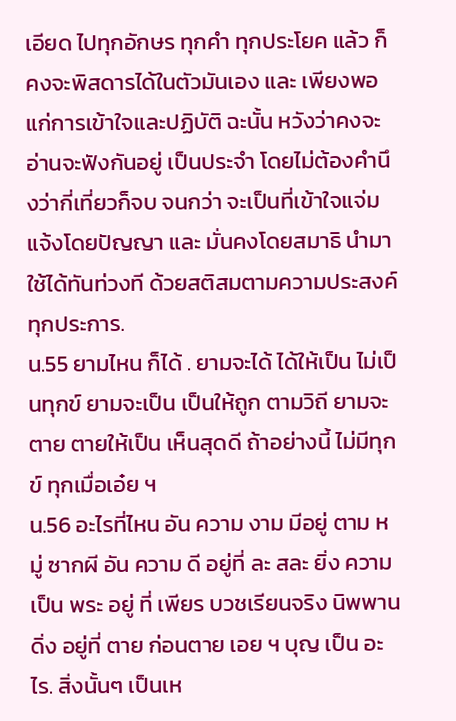เอียด ไปทุกอักษร ทุกคำ ทุกประโยค แล้ว ก็คงจะพิสดารได้ในตัวมันเอง และ เพียงพอแก่การเข้าใจและปฏิบัติ ฉะนั้น หวังว่าคงจะอ่านจะฟังกันอยู่ เป็นประจำ โดยไม่ต้องคำนึงว่ากี่เที่ยวก็จบ จนกว่า จะเป็นที่เข้าใจแจ่มแจ้งโดยปัญญา และ มั่นคงโดยสมาธิ นำมาใช้ได้ทันท่วงที ด้วยสติสมตามความประสงค์ทุกประการ.
น.55 ยามไหน ก็ได้ . ยามจะได้ ได้ให้เป็น ไม่เป็นทุกข์ ยามจะเป็น เป็นให้ถูก ตามวิถี ยามจะตาย ตายให้เป็น เห็นสุดดี ถ้าอย่างนี้ ไม่มีทุกข์ ทุกเมื่อเอ๋ย ฯ
น.56 อะไรที่ไหน อัน ความ งาม มีอยู่ ตาม หมู่ ซากผี อัน ความ ดี อยู่ที่ ละ สละ ยิ่ง ความเป็น พระ อยู่ ที่ เพียร บวชเรียนจริง นิพพาน ดิ่ง อยู่ที่ ตาย ก่อนตาย เอย ฯ บุญ เป็น อะไร. สิ่งนั้นๆ เป็นเห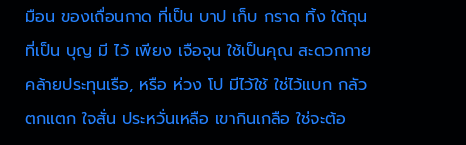มือน ของเถื่อนกาด ที่เป็น บาป เก็บ กราด ทิ้ง ใต้ถุน ที่เป็น บุญ มี ไว้ เพียง เจือจุน ใช้เป็นคุณ สะดวกกาย คล้ายประทุนเรือ, หรือ ห่วง โป มีไว้ใช้ ใช่ไว้แบก กลัวตกแตก ใจสั่น ประหวั่นเหลือ เขากินเกลือ ใช่จะต้อ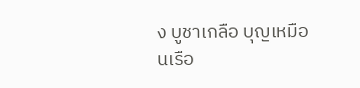ง บูชาเกลือ บุญเหมือนเรือ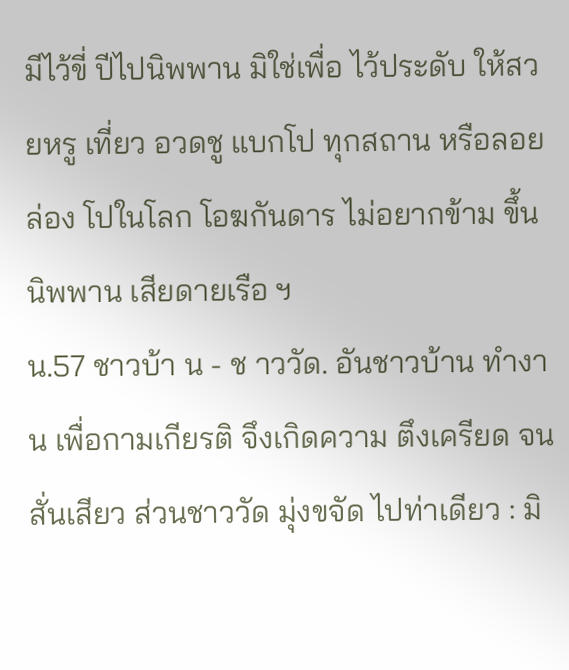มีไว้ขี่ ปีไปนิพพาน มิใช่เพื่อ ไว้ประดับ ให้สวยหรู เที่ยว อวดชู แบกโป ทุกสถาน หรือลอยล่อง โปในโลก โอฆกันดาร ไม่อยากข้าม ขึ้นนิพพาน เสียดายเรือ ฯ
น.57 ชาวบ้า น - ช าววัด. อันชาวบ้าน ทำงาน เพื่อกามเกียรติ จึงเกิดความ ตึงเครียด จนสั่นเสียว ส่วนชาววัด มุ่งขจัด ไปท่าเดียว : มิ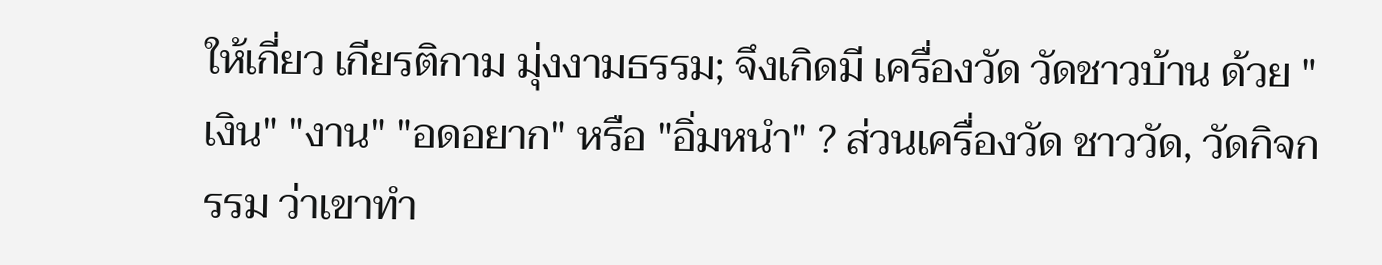ให้เกี่ยว เกียรติกาม มุ่งงามธรรม; จึงเกิดมี เครื่องวัด วัดชาวบ้าน ด้วย "เงิน" "งาน" "อดอยาก" หรือ "อิ่มหนำ" ? ส่วนเครื่องวัด ชาววัด, วัดกิจกรรม ว่าเขาทำ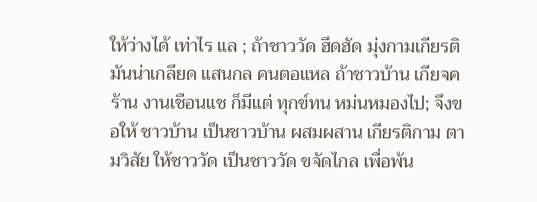ให้ว่างได้ เท่าไร แล ; ถ้าชาววัด ฮึดฮัด มุ่งกามเกียรติ มันน่าเกลียด แสนกล คนตอแหล ถ้าชาวบ้าน เกียจคร้าน งานเชือนแช ก็มีแต่ ทุกข์ทน หม่นหมองไป; จึงขอให้ ชาวบ้าน เป็นชาวบ้าน ผสมผสาน เกียรติกาม ตามวิสัย ให้ชาววัด เป็นชาววัด ขจัดไกล เพื่อพ้น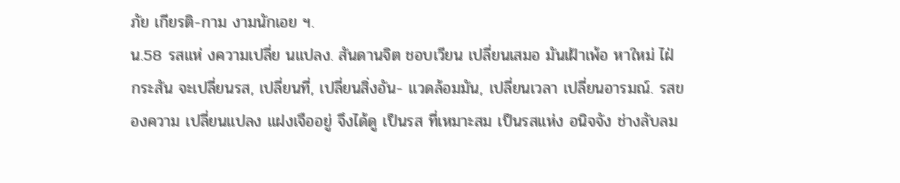ภัย เกียรติ-กาม งามนักเอย ฯ.
น.58 รสแห่ งความเปลี่ย นแปลง. สันดานจิต ชอบเวียน เปลี่ยนเสมอ มันเฝ้าเพ้อ หาใหม่ ไฝ่ กระสัน จะเปลี่ยนรส, เปลี่ยนที่, เปลี่ยนสิ่งอัน- แวดล้อมมัน, เปลี่ยนเวลา เปลี่ยนอารมณ์. รสของความ เปลี่ยนแปลง แฝงเจืออยู่ จึงได้ดู เป็นรส ที่เหมาะสม เป็นรสแห่ง อนิจจัง ช่างลับลม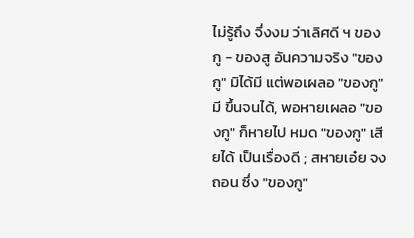ไม่รู้ถึง จึ่งงม ว่าเลิศดี ฯ ของกู - ของสู อันความจริง "ของกู" มิได้มี แต่พอเผลอ "ของกู" มี ขึ้นจนได้, พอหายเผลอ "ของกู" ก็หายไป หมด "ของกู" เสียได้ เป็นเรื่องดี ; สหายเอ๋ย จงถอน ซึ่ง "ของกู"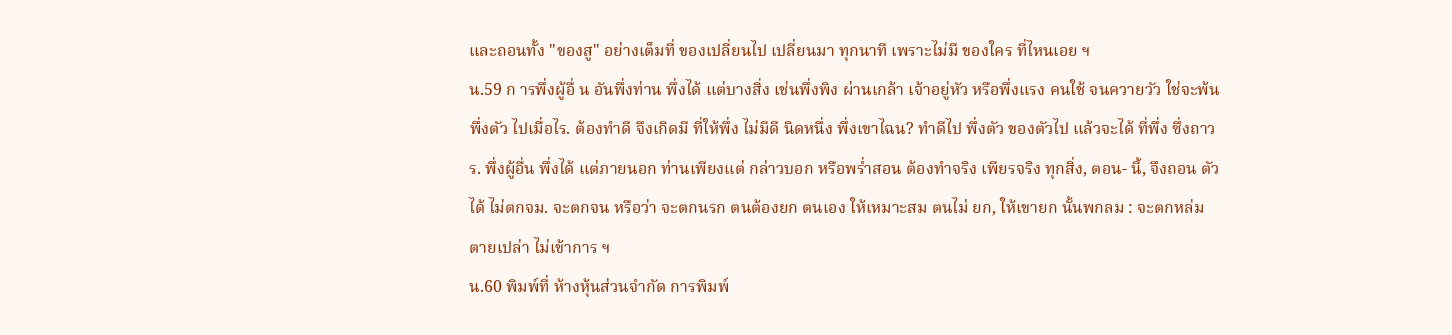และถอนทั้ง "ของสู" อย่างเต็มที่ ของเปลี่ยนไป เปลี่ยนมา ทุกนาที เพราะไม่มี ของใคร ที่ไหนเอย ฯ
น.59 ก ารพึ่งผู้อื่ น อันพึ่งท่าน พึ่งได้ แต่บางสิ่ง เช่นพึ่งพิง ผ่านเกล้า เจ้าอยู่หัว หรือพึ่งแรง คนใช้ จนควายวัว ใช่จะพ้น พึ่งตัว ไปเมื่อไร. ต้องทำดี จึงเกิดมี ที่ให้พึ่ง ไม่มีดี นิดหนึ่ง พึ่งเขาไฉน? ทำดีไป พึ่งตัว ของตัวไป แล้วจะได้ ที่พึ่ง ซึ่งถาวร. พึ่งผู้อื่น พึ่งได้ แต่ภายนอก ท่านเพียงแต่ กล่าวบอก หรือพร่ำสอน ต้องทำจริง เพียรจริง ทุกสิ่ง, ตอน- นี้, จึงถอน ตัวได้ ไม่ตกจม. จะตกจน หรือว่า จะตกนรก ตนต้องยก ตนเอง ให้เหมาะสม ตนไม่ ยก, ให้เขายก นั้นพกลม : จะตกหล่ม ตายเปล่า ไม่เข้าการ ฯ
น.60 พิมพ์ที่ ห้างหุ้นส่วนจำกัด การพิมพ์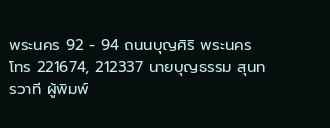พระนคร 92 - 94 ถนนบุญศิริ พระนคร โทร 221674, 212337 นายบุญธรรม สุนทรวาที ผู้พิมพ์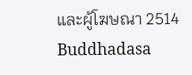และผู้โฆษณา 2514
Buddhadasa